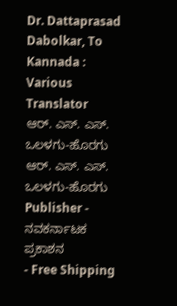Dr. Dattaprasad Dabolkar, To Kannada : Various Translator
ಆರ್. ಎಸ್. ಎಸ್. ಒಲಳಗು-ಹೊರಗು
ಆರ್. ಎಸ್. ಎಸ್. ಒಲಳಗು-ಹೊರಗು
Publisher - ನವಕರ್ನಾಟಕ ಪ್ರಕಾಶನ
- Free Shipping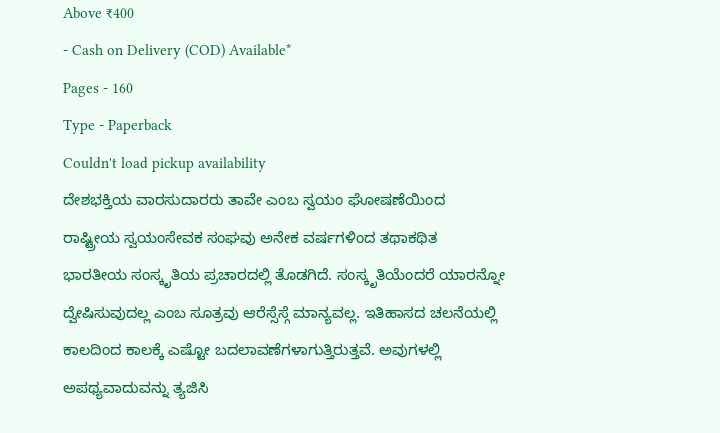Above ₹400
- Cash on Delivery (COD) Available*
Pages - 160
Type - Paperback
Couldn't load pickup availability
ದೇಶಭಕ್ತಿಯ ವಾರಸುದಾರರು ತಾವೇ ಎಂಬ ಸ್ವಯಂ ಘೋಷಣೆಯಿಂದ ರಾಷ್ಟ್ರೀಯ ಸ್ವಯಂಸೇವಕ ಸಂಘವು ಅನೇಕ ವರ್ಷಗಳಿಂದ ತಥಾಕಥಿತ ಭಾರತೀಯ ಸಂಸ್ಕೃತಿಯ ಪ್ರಚಾರದಲ್ಲಿ ತೊಡಗಿದೆ. ಸಂಸ್ಕೃತಿಯೆಂದರೆ ಯಾರನ್ನೋ ದ್ವೇಷಿಸುವುದಲ್ಲ ಎಂಬ ಸೂತ್ರವು ಆರೆಸ್ಸೆಸ್ಗೆ ಮಾನ್ಯವಲ್ಲ. ಇತಿಹಾಸದ ಚಲನೆಯಲ್ಲಿ ಕಾಲದಿಂದ ಕಾಲಕ್ಕೆ ಎಷ್ಟೋ ಬದಲಾವಣೆಗಳಾಗುತ್ತಿರುತ್ತವೆ. ಅವುಗಳಲ್ಲಿ ಅಪಥ್ಯವಾದುವನ್ನು ತ್ಯಜಿಸಿ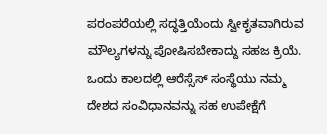ಪರಂಪರೆಯಲ್ಲಿ ಸದ್ಧತ್ತಿಯೆಂದು ಸ್ವೀಕೃತವಾಗಿರುವ ಮೌಲ್ಯಗಳನ್ನು ಪೋಷಿಸಬೇಕಾದ್ದು ಸಹಜ ಕ್ರಿಯೆ. ಒಂದು ಕಾಲದಲ್ಲಿ ಆರೆಸ್ಸೆಸ್ ಸಂಸ್ಥೆಯು ನಮ್ಮ ದೇಶದ ಸಂವಿಧಾನವನ್ನು ಸಹ ಉಪೇಕ್ಷೆಗೆ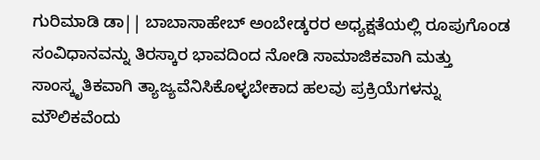ಗುರಿಮಾಡಿ ಡಾ|| ಬಾಬಾಸಾಹೇಬ್ ಅಂಬೇಡ್ಕರರ ಅಧ್ಯಕ್ಷತೆಯಲ್ಲಿ ರೂಪುಗೊಂಡ ಸಂವಿಧಾನವನ್ನು ತಿರಸ್ಕಾರ ಭಾವದಿಂದ ನೋಡಿ ಸಾಮಾಜಿಕವಾಗಿ ಮತ್ತು ಸಾಂಸ್ಕೃತಿಕವಾಗಿ ತ್ಯಾಜ್ಯವೆನಿಸಿಕೊಳ್ಳಬೇಕಾದ ಹಲವು ಪ್ರಕ್ರಿಯೆಗಳನ್ನು ಮೌಲಿಕವೆಂದು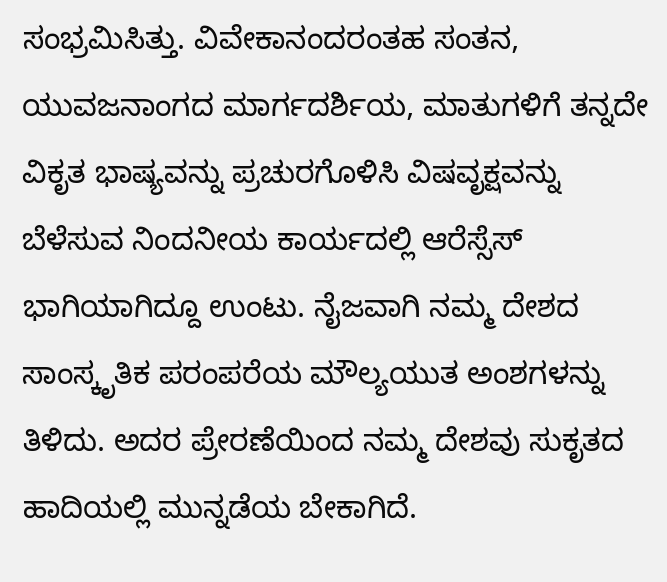ಸಂಭ್ರಮಿಸಿತ್ತು. ವಿವೇಕಾನಂದರಂತಹ ಸಂತನ, ಯುವಜನಾಂಗದ ಮಾರ್ಗದರ್ಶಿಯ, ಮಾತುಗಳಿಗೆ ತನ್ನದೇ ವಿಕೃತ ಭಾಷ್ಯವನ್ನು ಪ್ರಚುರಗೊಳಿಸಿ ವಿಷವೃಕ್ಷವನ್ನು ಬೆಳೆಸುವ ನಿಂದನೀಯ ಕಾರ್ಯದಲ್ಲಿ ಆರೆಸ್ಸೆಸ್ ಭಾಗಿಯಾಗಿದ್ದೂ ಉಂಟು. ನೈಜವಾಗಿ ನಮ್ಮ ದೇಶದ ಸಾಂಸ್ಕೃತಿಕ ಪರಂಪರೆಯ ಮೌಲ್ಯಯುತ ಅಂಶಗಳನ್ನು ತಿಳಿದು. ಅದರ ಪ್ರೇರಣೆಯಿಂದ ನಮ್ಮ ದೇಶವು ಸುಕೃತದ ಹಾದಿಯಲ್ಲಿ ಮುನ್ನಡೆಯ ಬೇಕಾಗಿದೆ.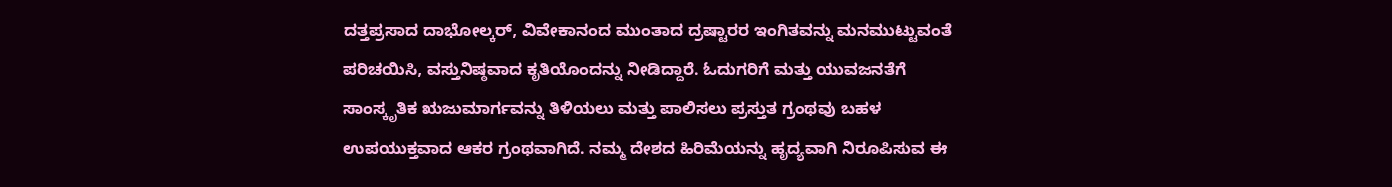ದತ್ತಪ್ರಸಾದ ದಾಭೋಲ್ಕರ್, ವಿವೇಕಾನಂದ ಮುಂತಾದ ದ್ರಷ್ಟಾರರ ಇಂಗಿತವನ್ನು ಮನಮುಟ್ಟುವಂತೆ ಪರಿಚಯಿಸಿ, ವಸ್ತುನಿಷ್ಠವಾದ ಕೃತಿಯೊಂದನ್ನು ನೀಡಿದ್ದಾರೆ. ಓದುಗರಿಗೆ ಮತ್ತು ಯುವಜನತೆಗೆ ಸಾಂಸ್ಕೃತಿಕ ಋಜುಮಾರ್ಗವನ್ನು ತಿಳಿಯಲು ಮತ್ತು ಪಾಲಿಸಲು ಪ್ರಸ್ತುತ ಗ್ರಂಥವು ಬಹಳ ಉಪಯುಕ್ತವಾದ ಆಕರ ಗ್ರಂಥವಾಗಿದೆ. ನಮ್ಮ ದೇಶದ ಹಿರಿಮೆಯನ್ನು ಹೃದ್ಯವಾಗಿ ನಿರೂಪಿಸುವ ಈ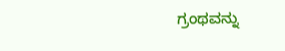ಗ್ರಂಥವನ್ನು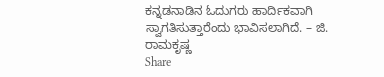ಕನ್ನಡನಾಡಿನ ಓದುಗರು ಹಾರ್ದಿಕವಾಗಿ ಸ್ವಾಗತಿಸುತ್ತಾರೆಂದು ಭಾವಿಸಲಾಗಿದೆ. – ಜಿ. ರಾಮಕೃಷ್ಣ
Share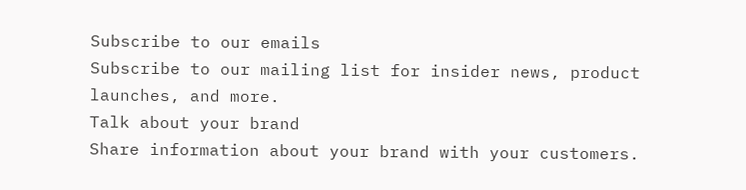Subscribe to our emails
Subscribe to our mailing list for insider news, product launches, and more.
Talk about your brand
Share information about your brand with your customers.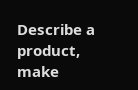Describe a product, make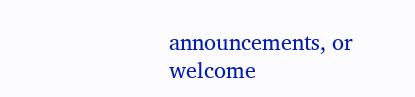announcements, or welcome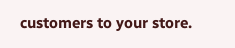customers to your store.